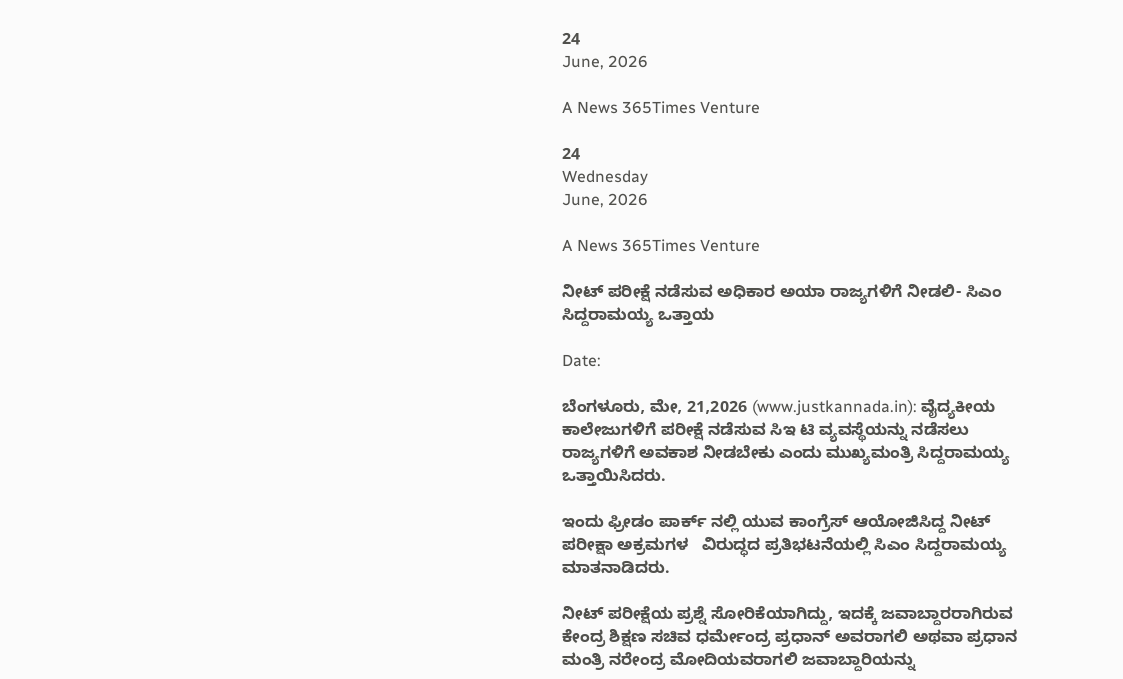24
June, 2026

A News 365Times Venture

24
Wednesday
June, 2026

A News 365Times Venture

ನೀಟ್ ಪರೀಕ್ಷೆ ನಡೆಸುವ ಅಧಿಕಾರ ಅಯಾ ರಾಜ್ಯಗಳಿಗೆ ನೀಡಲಿ- ಸಿಎಂ ಸಿದ್ದರಾಮಯ್ಯ ಒತ್ತಾಯ

Date:

ಬೆಂಗಳೂರು, ಮೇ, 21,2026 (www.justkannada.in): ವೈದ್ಯಕೀಯ ಕಾಲೇಜುಗಳಿಗೆ ಪರೀಕ್ಷೆ ನಡೆಸುವ ಸಿಇ ಟಿ ವ್ಯವಸ್ಥೆಯನ್ನು ನಡೆಸಲು ರಾಜ್ಯಗಳಿಗೆ ಅವಕಾಶ ನೀಡಬೇಕು ಎಂದು ಮುಖ್ಯಮಂತ್ರಿ ಸಿದ್ದರಾಮಯ್ಯ ಒತ್ತಾಯಿಸಿದರು.

ಇಂದು ಫ್ರೀಡಂ ಪಾರ್ಕ್ ನಲ್ಲಿ ಯುವ ಕಾಂಗ್ರೆಸ್ ಆಯೋಜಿಸಿದ್ದ ನೀಟ್ ಪರೀಕ್ಷಾ ಅಕ್ರಮಗಳ   ವಿರುದ್ಧದ ಪ್ರತಿಭಟನೆಯಲ್ಲಿ ಸಿಎಂ ಸಿದ್ದರಾಮಯ್ಯ ಮಾತನಾಡಿದರು.

ನೀಟ್ ಪರೀಕ್ಷೆಯ ಪ್ರಶ್ನೆ ಸೋರಿಕೆಯಾಗಿದ್ದು, ಇದಕ್ಕೆ ಜವಾಬ್ದಾರರಾಗಿರುವ ಕೇಂದ್ರ ಶಿಕ್ಷಣ ಸಚಿವ ಧರ್ಮೇಂದ್ರ ಪ್ರಧಾನ್ ಅವರಾಗಲಿ ಅಥವಾ ಪ್ರಧಾನ ಮಂತ್ರಿ ನರೇಂದ್ರ ಮೋದಿಯವರಾಗಲಿ ಜವಾಬ್ದಾರಿಯನ್ನು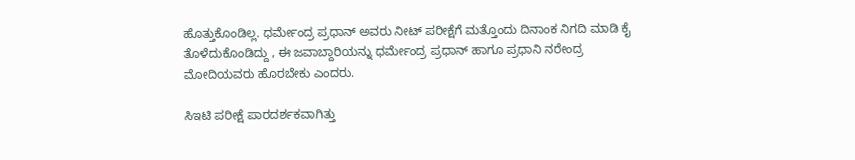ಹೊತ್ತುಕೊಂಡಿಲ್ಲ. ಧರ್ಮೇಂದ್ರ ಪ್ರಧಾನ್ ಅವರು ನೀಟ್ ಪರೀಕ್ಷೆಗೆ ಮತ್ತೊಂದು ದಿನಾಂಕ ನಿಗದಿ ಮಾಡಿ ಕೈ ತೊಳೆದುಕೊಂಡಿದ್ದು , ಈ ಜವಾಬ್ದಾರಿಯನ್ನು ಧರ್ಮೇಂದ್ರ ಪ್ರಧಾನ್ ಹಾಗೂ ಪ್ರಧಾನಿ ನರೇಂದ್ರ ಮೋದಿಯವರು ಹೊರಬೇಕು ಎಂದರು.

ಸಿಇಟಿ ಪರೀಕ್ಷೆ ಪಾರದರ್ಶಕವಾಗಿತ್ತು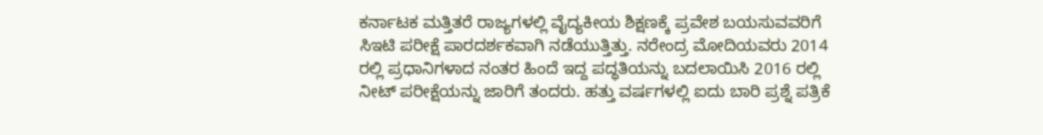ಕರ್ನಾಟಕ ಮತ್ತಿತರೆ ರಾಜ್ಯಗಳಲ್ಲಿ ವೈದ್ಯಕೀಯ ಶಿಕ್ಷಣಕ್ಕೆ ಪ್ರವೇಶ ಬಯಸುವವರಿಗೆ ಸಿಇಟಿ ಪರೀಕ್ಷೆ ಪಾರದರ್ಶಕವಾಗಿ ನಡೆಯುತ್ತಿತ್ತು. ನರೇಂದ್ರ ಮೋದಿಯವರು 2014 ರಲ್ಲಿ ಪ್ರಧಾನಿಗಳಾದ ನಂತರ ಹಿಂದೆ ಇದ್ದ ಪದ್ಧತಿಯನ್ನು ಬದಲಾಯಿಸಿ 2016 ರಲ್ಲಿ ನೀಟ್ ಪರೀಕ್ಷೆಯನ್ನು ಜಾರಿಗೆ ತಂದರು. ಹತ್ತು ವರ್ಷಗಳಲ್ಲಿ ಐದು ಬಾರಿ ಪ್ರಶ್ನೆ ಪತ್ರಿಕೆ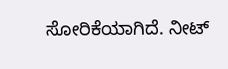ಸೋರಿಕೆಯಾಗಿದೆ. ನೀಟ್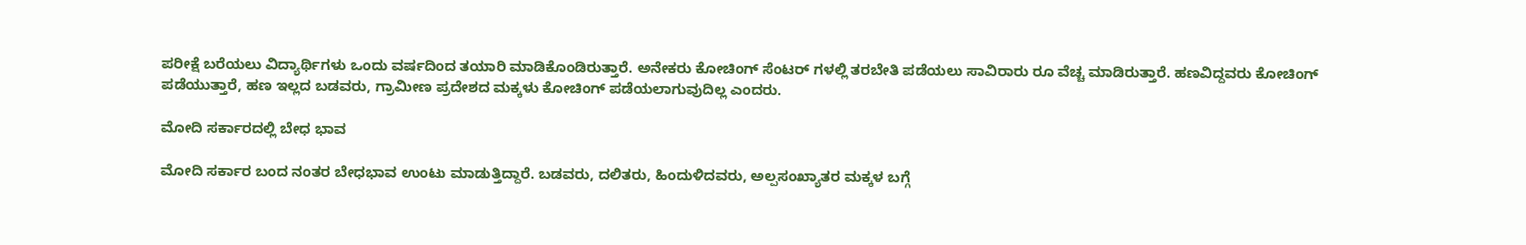ಪರೀಕ್ಷೆ ಬರೆಯಲು ವಿದ್ಯಾರ್ಥಿಗಳು ಒಂದು ವರ್ಷದಿಂದ ತಯಾರಿ ಮಾಡಿಕೊಂಡಿರುತ್ತಾರೆ. ಅನೇಕರು ಕೋಚಿಂಗ್ ಸೆಂಟರ್ ಗಳಲ್ಲಿ ತರಬೇತಿ ಪಡೆಯಲು ಸಾವಿರಾರು ರೂ ವೆಚ್ಚ ಮಾಡಿರುತ್ತಾರೆ. ಹಣವಿದ್ದವರು ಕೋಚಿಂಗ್ ಪಡೆಯುತ್ತಾರೆ, ಹಣ ಇಲ್ಲದ ಬಡವರು, ಗ್ರಾಮೀಣ ಪ್ರದೇಶದ ಮಕ್ಕಳು ಕೋಚಿಂಗ್ ಪಡೆಯಲಾಗುವುದಿಲ್ಲ ಎಂದರು.

ಮೋದಿ ಸರ್ಕಾರದಲ್ಲಿ ಬೇಧ ಭಾವ

ಮೋದಿ ಸರ್ಕಾರ ಬಂದ ನಂತರ ಬೇಧಭಾವ ಉಂಟು ಮಾಡುತ್ತಿದ್ದಾರೆ. ಬಡವರು, ದಲಿತರು, ಹಿಂದುಳಿದವರು, ಅಲ್ಪಸಂಖ್ಯಾತರ ಮಕ್ಕಳ ಬಗ್ಗೆ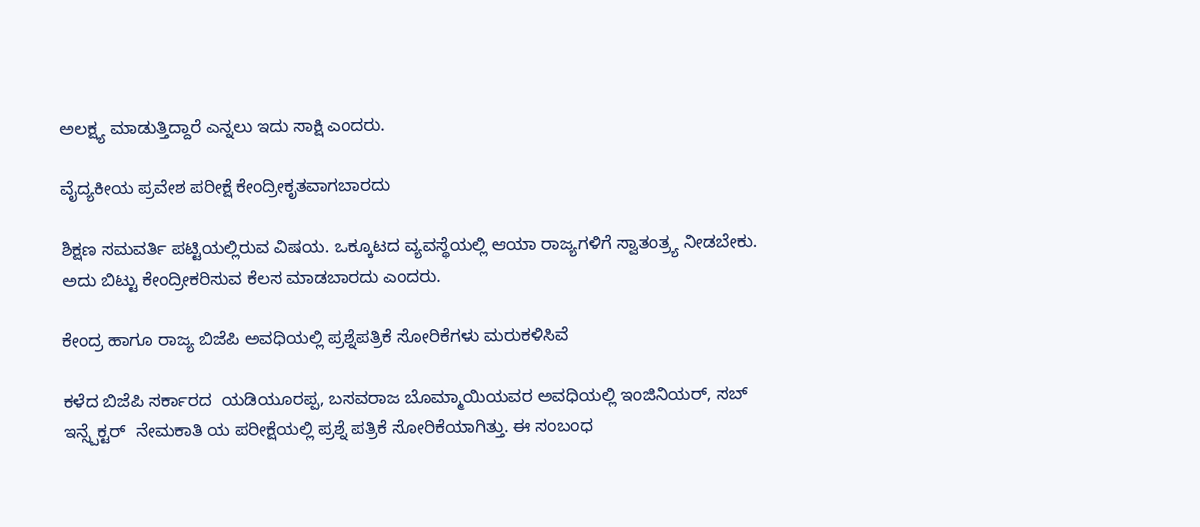ಅಲಕ್ಷ್ಯ ಮಾಡುತ್ತಿದ್ದಾರೆ ಎನ್ನಲು ಇದು ಸಾಕ್ಷಿ ಎಂದರು.

ವೈದ್ಯಕೀಯ ಪ್ರವೇಶ ಪರೀಕ್ಷೆ ಕೇಂದ್ರೀಕೃತವಾಗಬಾರದು

ಶಿಕ್ಷಣ ಸಮವರ್ತಿ ಪಟ್ಟಿಯಲ್ಲಿರುವ ವಿಷಯ. ಒಕ್ಕೂಟದ ವ್ಯವಸ್ಥೆಯಲ್ಲಿ ಆಯಾ ರಾಜ್ಯಗಳಿಗೆ ಸ್ವಾತಂತ್ರ್ಯ ನೀಡಬೇಕು. ಅದು ಬಿಟ್ಟು ಕೇಂದ್ರೀಕರಿಸುವ ಕೆಲಸ ಮಾಡಬಾರದು ಎಂದರು.

ಕೇಂದ್ರ ಹಾಗೂ ರಾಜ್ಯ ಬಿಜೆಪಿ ಅವಧಿಯಲ್ಲಿ ಪ್ರಶ್ನೆಪತ್ರಿಕೆ ಸೋರಿಕೆಗಳು ಮರುಕಳಿಸಿವೆ

ಕಳೆದ ಬಿಜೆಪಿ ಸರ್ಕಾರದ  ಯಡಿಯೂರಪ್ಪ, ಬಸವರಾಜ ಬೊಮ್ಮಾಯಿಯವರ ಅವಧಿಯಲ್ಲಿ ಇಂಜಿನಿಯರ್, ಸಬ್ ಇನ್ಸ್ಪೆಕ್ಟರ್  ನೇಮಕಾತಿ ಯ ಪರೀಕ್ಷೆಯಲ್ಲಿ ಪ್ರಶ್ನೆ ಪತ್ರಿಕೆ ಸೋರಿಕೆಯಾಗಿತ್ತು. ಈ ಸಂಬಂಧ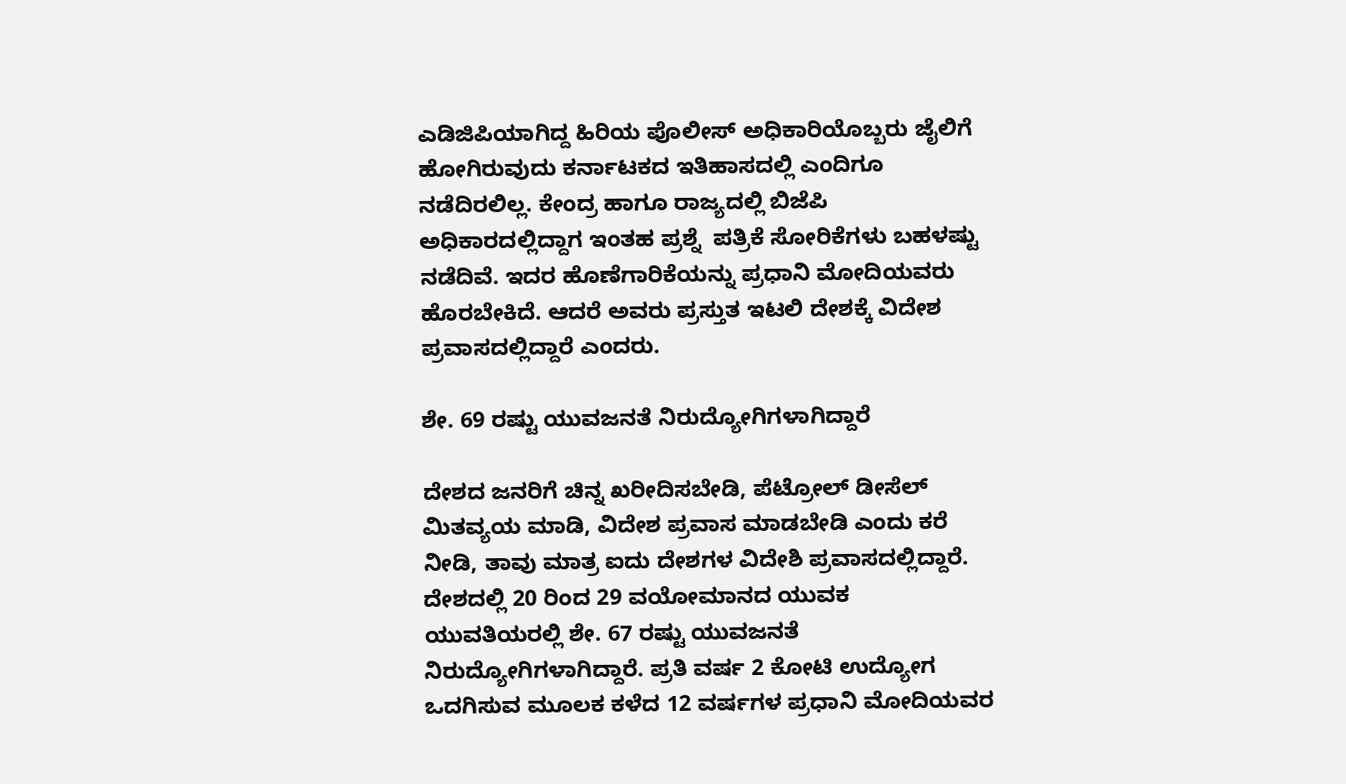ಎಡಿಜಿಪಿಯಾಗಿದ್ದ ಹಿರಿಯ ಪೊಲೀಸ್ ಅಧಿಕಾರಿಯೊಬ್ಬರು ಜೈಲಿಗೆ ಹೋಗಿರುವುದು ಕರ್ನಾಟಕದ ಇತಿಹಾಸದಲ್ಲಿ ಎಂದಿಗೂ ನಡೆದಿರಲಿಲ್ಲ. ಕೇಂದ್ರ ಹಾಗೂ ರಾಜ್ಯದಲ್ಲಿ ಬಿಜೆಪಿ ಅಧಿಕಾರದಲ್ಲಿದ್ದಾಗ ಇಂತಹ ಪ್ರಶ್ನೆ  ಪತ್ರಿಕೆ ಸೋರಿಕೆಗಳು ಬಹಳಷ್ಟು ನಡೆದಿವೆ. ಇದರ ಹೊಣೆಗಾರಿಕೆಯನ್ನು ಪ್ರಧಾನಿ ಮೋದಿಯವರು ಹೊರಬೇಕಿದೆ. ಆದರೆ ಅವರು ಪ್ರಸ್ತುತ ಇಟಲಿ ದೇಶಕ್ಕೆ ವಿದೇಶ ಪ್ರವಾಸದಲ್ಲಿದ್ದಾರೆ ಎಂದರು.

ಶೇ. 69 ರಷ್ಟು ಯುವಜನತೆ ನಿರುದ್ಯೋಗಿಗಳಾಗಿದ್ದಾರೆ

ದೇಶದ ಜನರಿಗೆ ಚಿನ್ನ ಖರೀದಿಸಬೇಡಿ, ಪೆಟ್ರೋಲ್ ಡೀಸೆಲ್ ಮಿತವ್ಯಯ ಮಾಡಿ, ವಿದೇಶ ಪ್ರವಾಸ ಮಾಡಬೇಡಿ ಎಂದು ಕರೆ ನೀಡಿ, ತಾವು ಮಾತ್ರ ಐದು ದೇಶಗಳ ವಿದೇಶಿ ಪ್ರವಾಸದಲ್ಲಿದ್ದಾರೆ. ದೇಶದಲ್ಲಿ 20 ರಿಂದ 29 ವಯೋಮಾನದ ಯುವಕ ಯುವತಿಯರಲ್ಲಿ ಶೇ. 67 ರಷ್ಟು ಯುವಜನತೆ ನಿರುದ್ಯೋಗಿಗಳಾಗಿದ್ದಾರೆ. ಪ್ರತಿ ವರ್ಷ 2 ಕೋಟಿ ಉದ್ಯೋಗ ಒದಗಿಸುವ ಮೂಲಕ ಕಳೆದ 12 ವರ್ಷಗಳ ಪ್ರಧಾನಿ ಮೋದಿಯವರ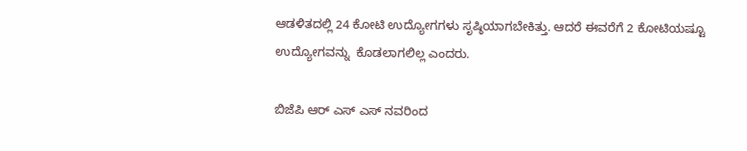ಆಡಳಿತದಲ್ಲಿ 24 ಕೋಟಿ ಉದ್ಯೋಗಗಳು ಸೃಷ್ಠಿಯಾಗಬೇಕಿತ್ತು. ಆದರೆ ಈವರೆಗೆ 2 ಕೋಟಿಯಷ್ಟೂ ಉದ್ಯೋಗವನ್ನು  ಕೊಡಲಾಗಲಿಲ್ಲ ಎಂದರು.

ಬಿಜೆಪಿ ಆರ್ ಎಸ್ ಎಸ್ ನವರಿಂದ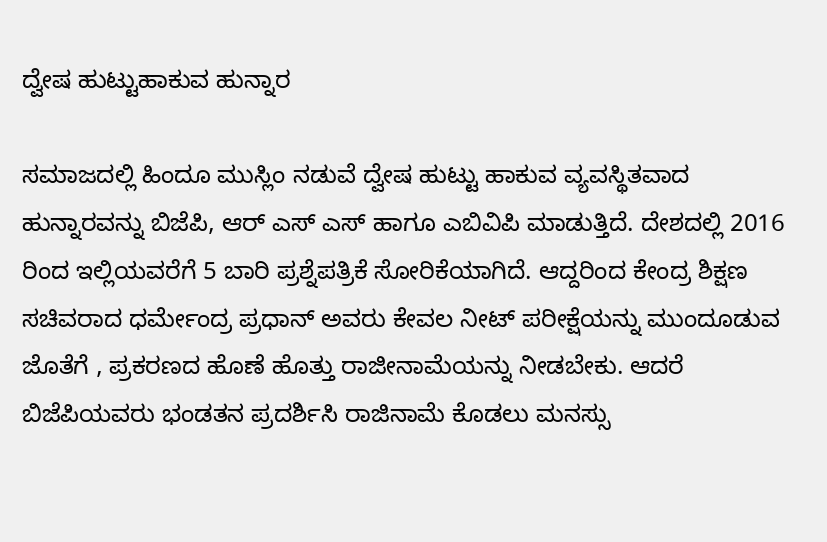ದ್ವೇಷ ಹುಟ್ಟುಹಾಕುವ ಹುನ್ನಾರ

ಸಮಾಜದಲ್ಲಿ ಹಿಂದೂ ಮುಸ್ಲಿಂ ನಡುವೆ ದ್ವೇಷ ಹುಟ್ಟು ಹಾಕುವ ವ್ಯವಸ್ಥಿತವಾದ ಹುನ್ನಾರವನ್ನು ಬಿಜೆಪಿ, ಆರ್ ಎಸ್ ಎಸ್ ಹಾಗೂ ಎಬಿವಿಪಿ ಮಾಡುತ್ತಿದೆ. ದೇಶದಲ್ಲಿ 2016 ರಿಂದ ಇಲ್ಲಿಯವರೆಗೆ 5 ಬಾರಿ ಪ್ರಶ್ನೆಪತ್ರಿಕೆ ಸೋರಿಕೆಯಾಗಿದೆ. ಆದ್ದರಿಂದ ಕೇಂದ್ರ ಶಿಕ್ಷಣ ಸಚಿವರಾದ ಧರ್ಮೇಂದ್ರ ಪ್ರಧಾನ್ ಅವರು ಕೇವಲ ನೀಟ್ ಪರೀಕ್ಷೆಯನ್ನು ಮುಂದೂಡುವ ಜೊತೆಗೆ , ಪ್ರಕರಣದ ಹೊಣೆ ಹೊತ್ತು ರಾಜೀನಾಮೆಯನ್ನು ನೀಡಬೇಕು. ಆದರೆ ಬಿಜೆಪಿಯವರು ಭಂಡತನ ಪ್ರದರ್ಶಿಸಿ ರಾಜಿನಾಮೆ ಕೊಡಲು ಮನಸ್ಸು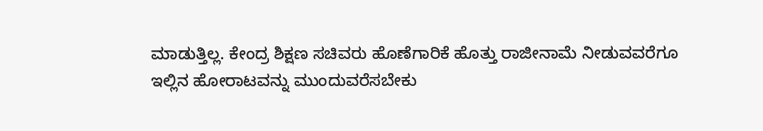ಮಾಡುತ್ತಿಲ್ಲ. ಕೇಂದ್ರ ಶಿಕ್ಷಣ ಸಚಿವರು ಹೊಣೆಗಾರಿಕೆ ಹೊತ್ತು ರಾಜೀನಾಮೆ ನೀಡುವವರೆಗೂ ಇಲ್ಲಿನ ಹೋರಾಟವನ್ನು ಮುಂದುವರೆಸಬೇಕು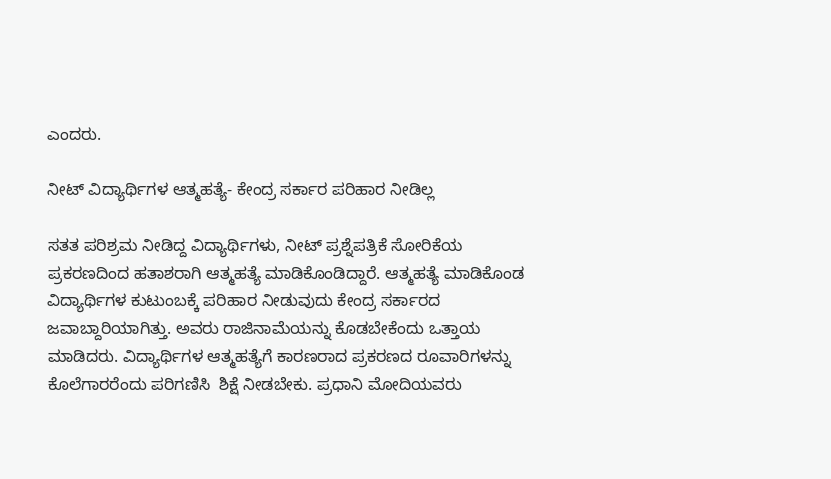ಎಂದರು.

ನೀಟ್ ವಿದ್ಯಾರ್ಥಿಗಳ ಆತ್ಮಹತ್ಯೆ- ಕೇಂದ್ರ ಸರ್ಕಾರ ಪರಿಹಾರ ನೀಡಿಲ್ಲ

ಸತತ ಪರಿಶ್ರಮ ನೀಡಿದ್ದ ವಿದ್ಯಾರ್ಥಿಗಳು, ನೀಟ್ ಪ್ರಶ್ನೆಪತ್ರಿಕೆ ಸೋರಿಕೆಯ ಪ್ರಕರಣದಿಂದ ಹತಾಶರಾಗಿ ಆತ್ಮಹತ್ಯೆ ಮಾಡಿಕೊಂಡಿದ್ದಾರೆ. ಆತ್ಮಹತ್ಯೆ ಮಾಡಿಕೊಂಡ ವಿದ್ಯಾರ್ಥಿಗಳ ಕುಟುಂಬಕ್ಕೆ ಪರಿಹಾರ ನೀಡುವುದು ಕೇಂದ್ರ ಸರ್ಕಾರದ ಜವಾಬ್ದಾರಿಯಾಗಿತ್ತು. ಅವರು ರಾಜಿನಾಮೆಯನ್ನು ಕೊಡಬೇಕೆಂದು ಒತ್ತಾಯ ಮಾಡಿದರು. ವಿದ್ಯಾರ್ಥಿಗಳ ಆತ್ಮಹತ್ಯೆಗೆ ಕಾರಣರಾದ ಪ್ರಕರಣದ ರೂವಾರಿಗಳನ್ನು ಕೊಲೆಗಾರರೆಂದು ಪರಿಗಣಿಸಿ  ಶಿಕ್ಷೆ ನೀಡಬೇಕು. ಪ್ರಧಾನಿ ಮೋದಿಯವರು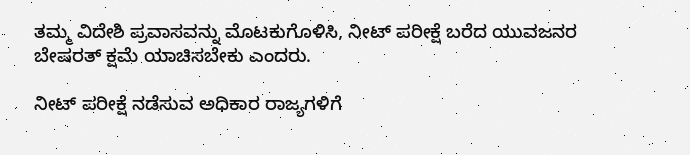ತಮ್ಮ ವಿದೇಶಿ ಪ್ರವಾಸವನ್ನು ಮೊಟಕುಗೊಳಿಸಿ, ನೀಟ್ ಪರೀಕ್ಷೆ ಬರೆದ ಯುವಜನರ ಬೇಷರತ್ ಕ್ಷಮೆ ಯಾಚಿಸಬೇಕು ಎಂದರು.

ನೀಟ್ ಪರೀಕ್ಷೆ ನಡೆಸುವ ಅಧಿಕಾರ ರಾಜ್ಯಗಳಿಗೆ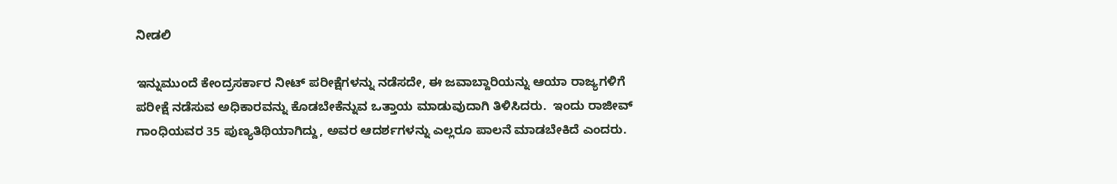ನೀಡಲಿ

ಇನ್ನುಮುಂದೆ ಕೇಂದ್ರಸರ್ಕಾರ ನೀಟ್ ಪರೀಕ್ಷೆಗಳನ್ನು ನಡೆಸದೇ, ಈ ಜವಾಬ್ದಾರಿಯನ್ನು ಆಯಾ ರಾಜ್ಯಗಳಿಗೆ ಪರೀಕ್ಷೆ ನಡೆಸುವ ಅಧಿಕಾರವನ್ನು ಕೊಡಬೇಕೆನ್ನುವ ಒತ್ತಾಯ ಮಾಡುವುದಾಗಿ ತಿಳಿಸಿದರು.  ಇಂದು ರಾಜೀವ್ ಗಾಂಧಿಯವರ 35 ಪುಣ್ಯತಿಥಿಯಾಗಿದ್ದು, ಅವರ ಆದರ್ಶಗಳನ್ನು ಎಲ್ಲರೂ ಪಾಲನೆ ಮಾಡಬೇಕಿದೆ ಎಂದರು.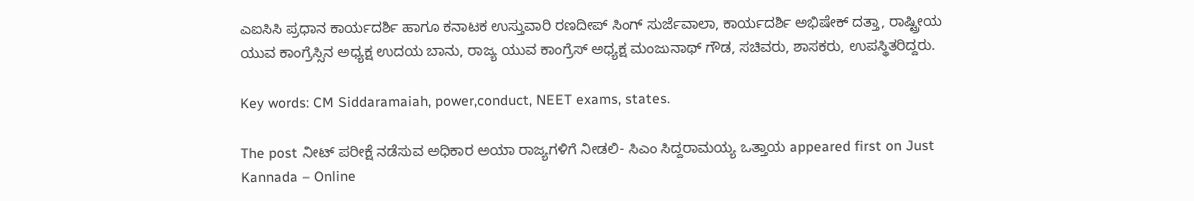ಎಐಸಿಸಿ ಪ್ರಧಾನ ಕಾರ್ಯದರ್ಶಿ ಹಾಗೂ ಕನಾಟಕ ಉಸ್ತುವಾರಿ ರಣದೀಪ್ ಸಿಂಗ್ ಸುರ್ಜೆವಾಲಾ, ಕಾರ್ಯದರ್ಶಿ ಅಭಿಷೇಕ್ ದತ್ತಾ, ರಾಷ್ಟ್ರೀಯ ಯುವ ಕಾಂಗ್ರೆಸ್ಸಿನ ಅಧ್ಯಕ್ಷ ಉದಯ ಬಾನು, ರಾಜ್ಯ ಯುವ ಕಾಂಗ್ರೆಸ್ ಅಧ್ಯಕ್ಷ ಮಂಜುನಾಥ್ ಗೌಡ, ಸಚಿವರು, ಶಾಸಕರು, ಉಪಸ್ಥಿತರಿದ್ದರು.

Key words: CM Siddaramaiah, power,conduct, NEET exams, states.

The post ನೀಟ್ ಪರೀಕ್ಷೆ ನಡೆಸುವ ಅಧಿಕಾರ ಅಯಾ ರಾಜ್ಯಗಳಿಗೆ ನೀಡಲಿ- ಸಿಎಂ ಸಿದ್ದರಾಮಯ್ಯ ಒತ್ತಾಯ appeared first on Just Kannada – Online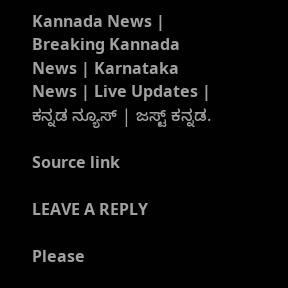Kannada News | Breaking Kannada News | Karnataka News | Live Updates | ಕನ್ನಡ ನ್ಯೂಸ್ | ಜಸ್ಟ್ ಕನ್ನಡ.

Source link

LEAVE A REPLY

Please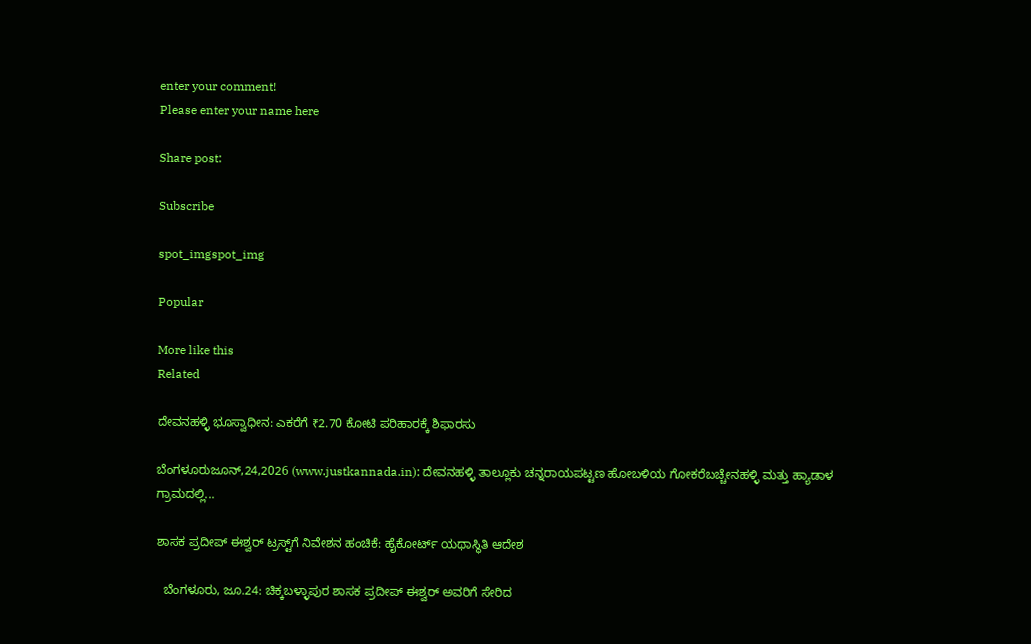enter your comment!
Please enter your name here

Share post:

Subscribe

spot_imgspot_img

Popular

More like this
Related

ದೇವನಹಳ್ಳಿ ಭೂಸ್ವಾಧೀನ: ಎಕರೆಗೆ ₹2.70 ಕೋಟಿ ಪರಿಹಾರಕ್ಕೆ ಶಿಫಾರಸು

ಬೆಂಗಳೂರುಜೂನ್,24,2026 (www.justkannada.in): ದೇವನಹಳ್ಳಿ ತಾಲ್ಲೂಕು ಚನ್ನರಾಯಪಟ್ಟಣ ಹೋಬಳಿಯ ಗೋಕರೆಬಚ್ಚೇನಹಳ್ಳಿ ಮತ್ತು ಹ್ಯಾಡಾಳ ಗ್ರಾಮದಲ್ಲಿ...

ಶಾಸಕ ಪ್ರದೀಪ್ ಈಶ್ವರ್ ಟ್ರಸ್ಟ್‌ಗೆ ನಿವೇಶನ ಹಂಚಿಕೆ: ಹೈಕೋರ್ಟ್ ಯಥಾಸ್ಥಿತಿ ಆದೇಶ

  ಬೆಂಗಳೂರು, ಜೂ.24: ಚಿಕ್ಕಬಳ್ಳಾಪುರ ಶಾಸಕ ಪ್ರದೀಪ್ ಈಶ್ವರ್ ಅವರಿಗೆ ಸೇರಿದ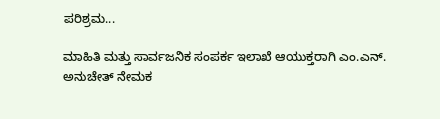ಪರಿಶ್ರಮ...

ಮಾಹಿತಿ ಮತ್ತು ಸಾರ್ವಜನಿಕ ಸಂಪರ್ಕ ಇಲಾಖೆ ಆಯುಕ್ತರಾಗಿ ಎಂ.ಎನ್. ಅನುಚೇತ್ ನೇಮಕ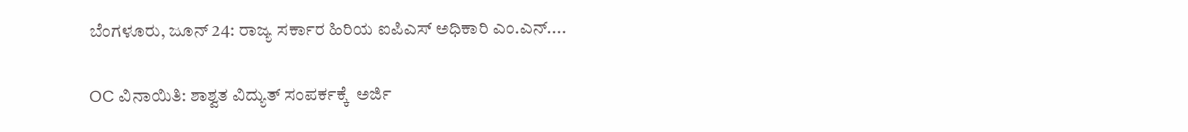ಬೆಂಗಳೂರು, ಜೂನ್ 24: ರಾಜ್ಯ ಸರ್ಕಾರ ಹಿರಿಯ ಐಪಿಎಸ್ ಅಧಿಕಾರಿ ಎಂ.ಎನ್....

OC ವಿನಾಯಿತಿ: ಶಾಶ್ವತ ವಿದ್ಯುತ್‌ ಸಂಪರ್ಕಕ್ಕೆ  ಅರ್ಜಿ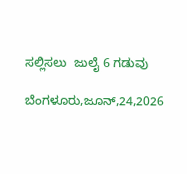ಸಲ್ಲಿಸಲು  ಜುಲೈ 6 ಗಡುವು

ಬೆಂಗಳೂರು,ಜೂನ್,24,2026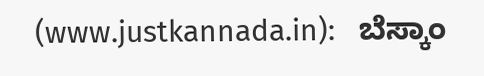(www.justkannada.in):   ಬೆಸ್ಕಾಂ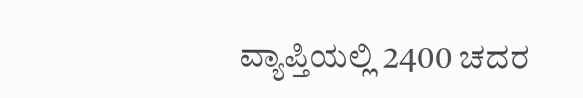ವ್ಯಾಪ್ತಿಯಲ್ಲಿ 2400 ಚದರ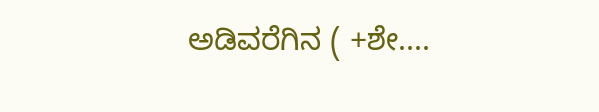ಅಡಿವರೆಗಿನ ( +ಶೇ....